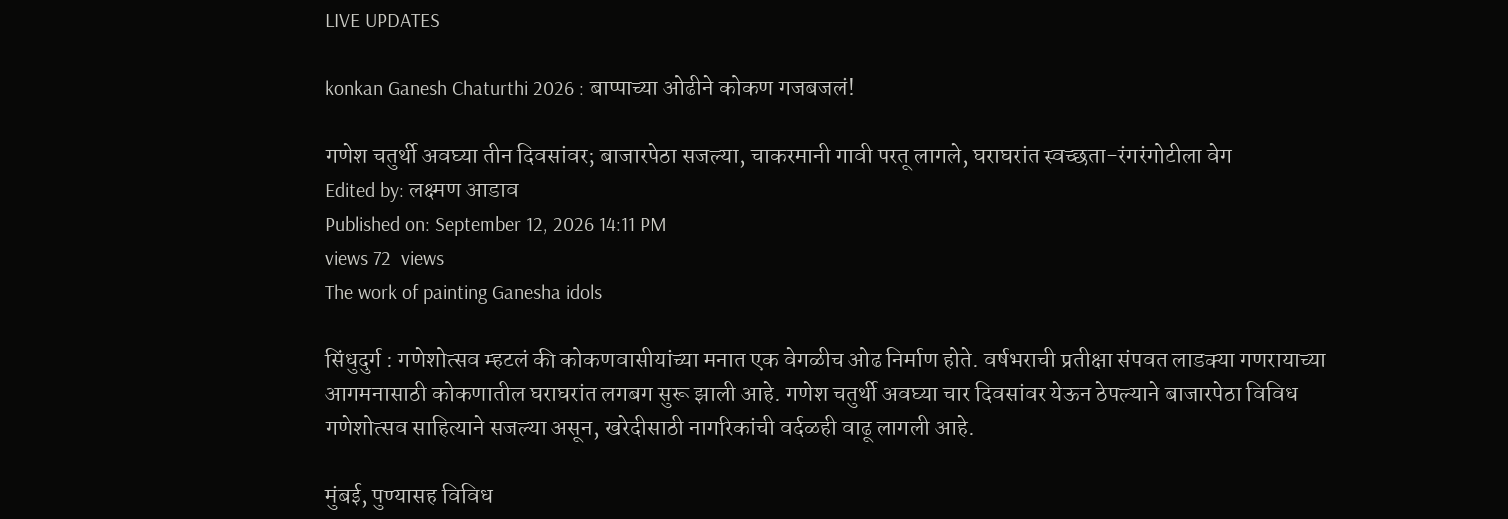LIVE UPDATES

konkan Ganesh Chaturthi 2026 : बाप्पाच्या ओढीने कोकण गजबजलं!

गणेश चतुर्थी अवघ्या तीन दिवसांवर; बाजारपेठा सजल्या, चाकरमानी गावी परतू लागले, घराघरांत स्वच्छता-रंगरंगोटीला वेग
Edited by: लक्ष्‍मण आडाव
Published on: September 12, 2026 14:11 PM
views 72  views
The work of painting Ganesha idols

सिंधुदुर्ग : गणेशोत्सव म्हटलं की कोकणवासीयांच्या मनात एक वेगळीच ओढ निर्माण होते. वर्षभराची प्रतीक्षा संपवत लाडक्या गणरायाच्या आगमनासाठी कोकणातील घराघरांत लगबग सुरू झाली आहे. गणेश चतुर्थी अवघ्या चार दिवसांवर येऊन ठेपल्याने बाजारपेठा विविध गणेशोत्सव साहित्याने सजल्या असून, खरेदीसाठी नागरिकांची वर्दळही वाढू लागली आहे.

मुंबई, पुण्यासह विविध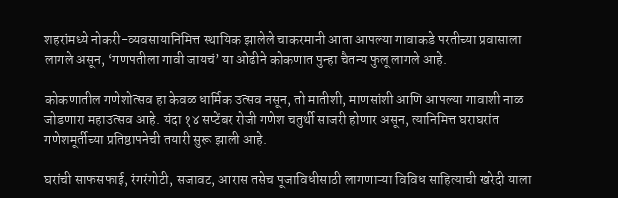शहरांमध्ये नोकरी-व्यवसायानिमित्त स्थायिक झालेले चाकरमानी आता आपल्या गावाकडे परतीच्या प्रवासाला लागले असून, ‘गणपतीला गावी जायचं’ या ओढीने कोकणात पुन्हा चैतन्य फुलू लागले आहे.

कोकणातील गणेशोत्सव हा केवळ धार्मिक उत्सव नसून, तो मातीशी, माणसांशी आणि आपल्या गावाशी नाळ जोडणारा महाउत्सव आहे. यंदा १४ सप्टेंबर रोजी गणेश चतुर्थी साजरी होणार असून, त्यानिमित्त घराघरांत गणेशमूर्तीच्या प्रतिष्ठापनेची तयारी सुरू झाली आहे.

घरांची साफसफाई, रंगरंगोटी, सजावट, आरास तसेच पूजाविधीसाठी लागणाऱ्या विविध साहित्याची खरेदी याला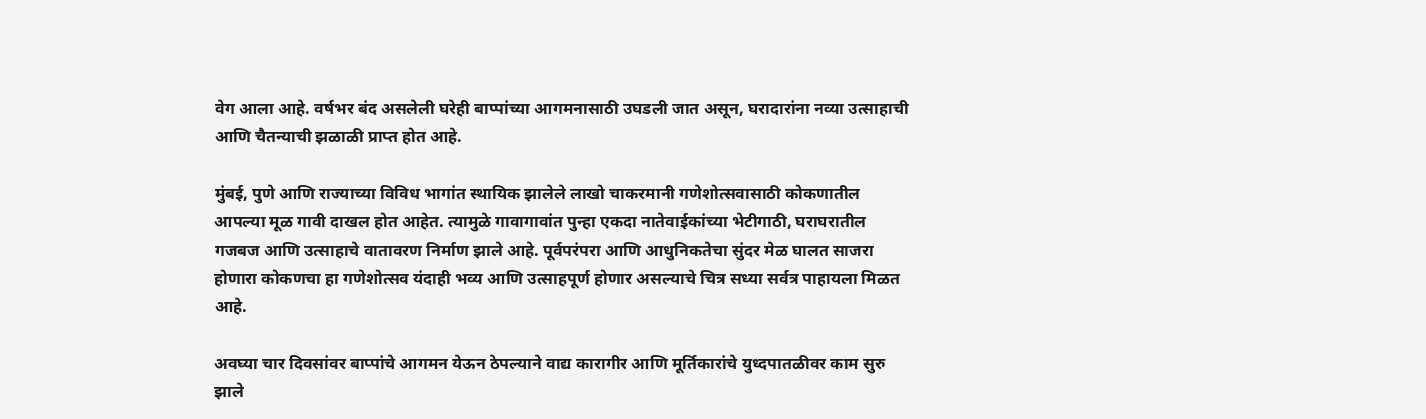वेग आला आहे. वर्षभर बंद असलेली घरेही बाप्पांच्या आगमनासाठी उघडली जात असून, घरादारांना नव्या उत्साहाची आणि चैतन्याची झळाळी प्राप्त होत आहे.

मुंबई, पुणे आणि राज्याच्या विविध भागांत स्थायिक झालेले लाखो चाकरमानी गणेशोत्सवासाठी कोकणातील आपल्या मूळ गावी दाखल होत आहेत. त्यामुळे गावागावांत पुन्हा एकदा नातेवाईकांच्या भेटीगाठी, घराघरातील गजबज आणि उत्साहाचे वातावरण निर्माण झाले आहे. पूर्वपरंपरा आणि आधुनिकतेचा सुंदर मेळ घालत साजरा होणारा कोकणचा हा गणेशोत्सव यंदाही भव्य आणि उत्साहपूर्ण होणार असल्याचे चित्र सध्या सर्वत्र पाहायला मिळत आहे.

अवघ्या चार दिवसांवर बाप्पांचे आगमन येऊन ठेपल्याने वाद्य कारागीर आणि मूर्तिकारांचे युध्दपातळीवर काम सुरु झाले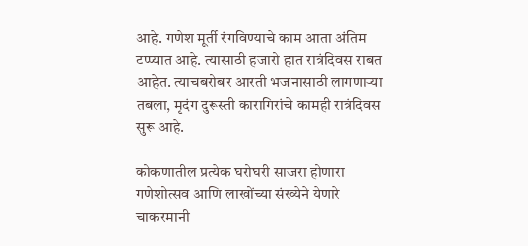आहे. गणेश मूर्ती रंगविण्याचे काम आता अंतिम टप्प्यात आहे. त्‍यासाठी हजारो हात रात्रंदिवस राबत आहेत. त्‍याचबरोबर आरती भजनासाठी लागणाऱ्या तबला, मृदंग दुरूस्‍ती कारागिरांचे कामही रात्रंदिवस सुरू आहे.

कोकणातील प्रत्‍येक घरोघरी साजरा होणारा गणेशोत्सव आणि लाखोंच्या संख्येने येणारे चाकरमानी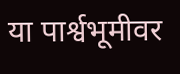या पार्श्वभूमीवर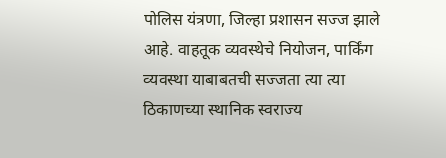पोलिस यंत्रणा, जिल्हा प्रशासन सज्ज झाले आहे. वाहतूक व्यवस्‍थेचे नियोजन, पार्किंग व्‍यवस्था याबाबतची सज्जता त्‍या त्‍या ठिकाणच्या स्‍थानिक स्‍वराज्य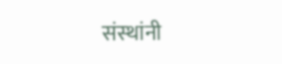संस्‍थांनी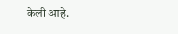केली आहे.